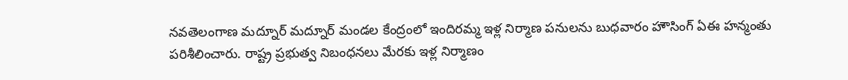నవతెలంగాణ మద్నూర్ మద్నూర్ మండల కేంద్రంలో ఇందిరమ్మ ఇళ్ల నిర్మాణ పనులను బుధవారం హౌసింగ్ ఏఈ హన్మంతు పరిశీలించారు. రాష్ట్ర ప్రభుత్వ నిబంధనలు మేరకు ఇళ్ల నిర్మాణం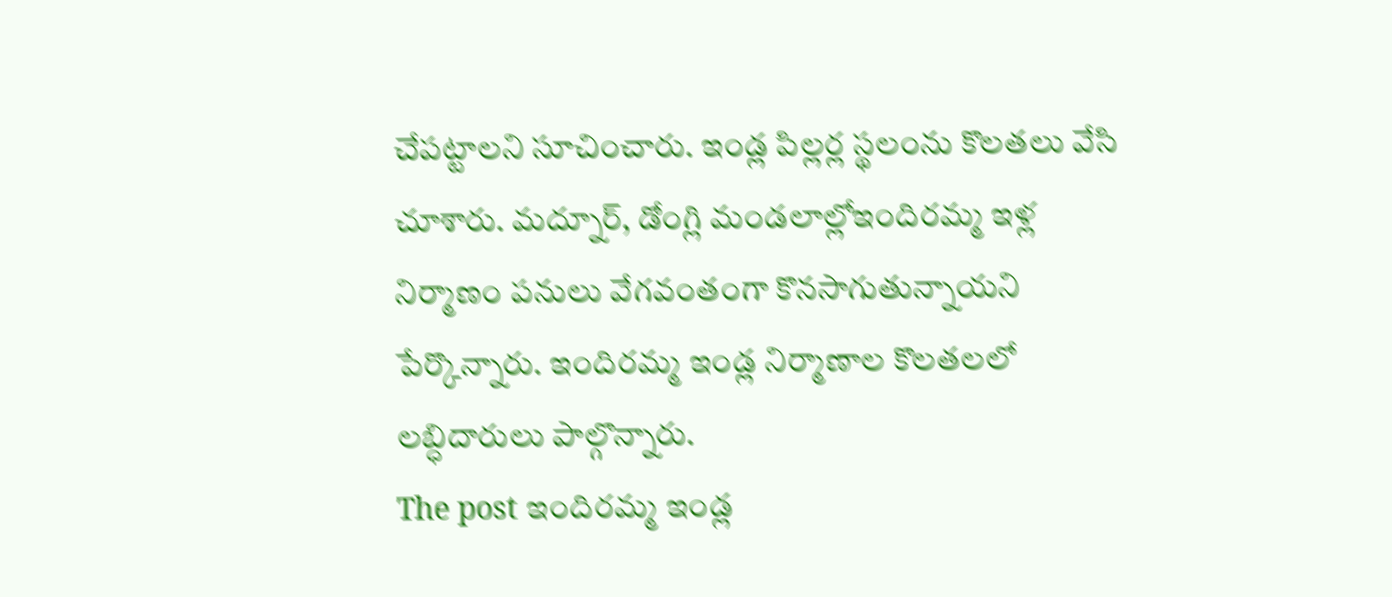చేపట్టాలని సూచించారు. ఇండ్ల పిల్లర్ల స్థలంను కొలతలు వేసి చూశారు. మద్నూర్, డోంగ్లి మండలాల్లోఇందిరమ్మ ఇళ్ల నిర్మాణం పనులు వేగవంతంగా కొనసాగుతున్నాయని పేర్కొన్నారు. ఇందిరమ్మ ఇండ్ల నిర్మాణాల కొలతలలో లబ్ధిదారులు పాల్గొన్నారు.
The post ఇందిరమ్మ ఇండ్ల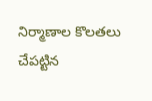నిర్మాణాల కొలతలు చేపట్టిన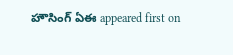హౌసింగ్ ఏఈ appeared first on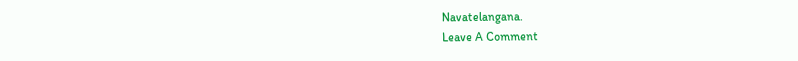Navatelangana.
Leave A Comment